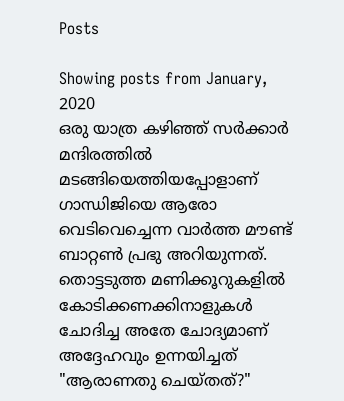Posts

Showing posts from January, 2020
ഒരു യാത്ര കഴിഞ്ഞ് സർക്കാർ മന്ദിരത്തിൽ മടങ്ങിയെത്തിയപ്പോളാണ് ഗാന്ധിജിയെ ആരോ വെടിവെച്ചെന്ന വാർത്ത മൗണ്ട് ബാറ്റൺ പ്രഭു അറിയുന്നത്. തൊട്ടടുത്ത മണിക്കൂറുകളിൽ കോടിക്കണക്കിനാളുകൾ ചോദിച്ച അതേ ചോദ്യമാണ് അദ്ദേഹവും ഉന്നയിച്ചത് "ആരാണതു ചെയ്തത്?"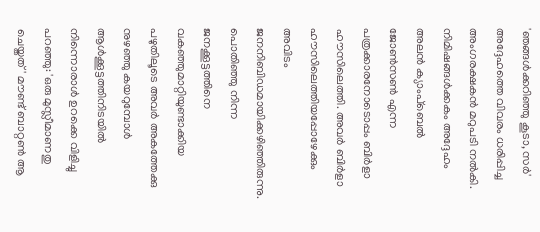'ഞങ്ങൾക്കറിഞ്ഞു കൂടാ, സർ' അദ്ദേഹത്തെ വിവരം ധരിപ്പിച്ച അംഗരക്ഷകൻ മറുപടി നൽകി. നിമിഷങ്ങൾക്കകം അദ്ദേഹം അലൻ ക്യാംപ്ബെൽ ജോൺസൺ എന്ന പത്രക്കാരനോടൊപ്പം ബിർളാ ഹൗസിലെത്തി. അവർ ബിർളാ ഹൗസിലെത്തിയപ്പോഴേക്കും അവിടം ജനനിബിഡമായിക്കഴിഞ്ഞിരുന്നു. പൊതിഞ്ഞു നിന്ന ജനക്കൂട്ടത്തിനെ വകഞ്ഞുമാറ്റിയുണ്ടാക്കിയ പഴുതിലൂടെ അവർ അകത്തേക്കു നുഴഞ്ഞു കയറുമ്പോൾ ആൾക്കൂട്ടത്തിനിടയിൽ നിന്നൊരാൾ ഉറക്കെ വിളിച്ചു പറഞ്ഞു: 'ഒരു മുസ്ലീമാണതു ചെയ്തത്' മൗണ്ട് ബാറ്റൺ ആ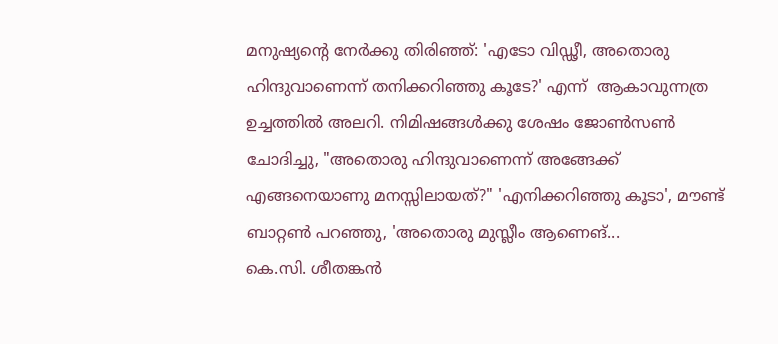മനുഷ്യന്റെ നേർക്കു തിരിഞ്ഞ്: 'എടോ വിഡ്ഢീ, അതൊരു ഹിന്ദുവാണെന്ന് തനിക്കറിഞ്ഞു കൂടേ?' എന്ന്  ആകാവുന്നത്ര ഉച്ചത്തിൽ അലറി. നിമിഷങ്ങൾക്കു ശേഷം ജോൺസൺ ചോദിച്ചു, "അതൊരു ഹിന്ദുവാണെന്ന് അങ്ങേക്ക് എങ്ങനെയാണു മനസ്സിലായത്?" 'എനിക്കറിഞ്ഞു കൂടാ', മൗണ്ട് ബാറ്റൺ പറഞ്ഞു, 'അതൊരു മുസ്ലീം ആണെങ്...
കെ.സി. ശീതങ്കൻ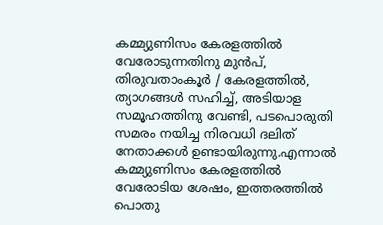കമ്മ്യുണിസം കേരളത്തിൽ വേരോടുന്നതിനു മുൻപ്, തിരുവതാംകൂർ / കേരളത്തിൽ, ത്യാഗങ്ങൾ സഹിച്ച്, അടിയാള സമൂഹത്തിനു വേണ്ടി, പടപൊരുതി സമരം നയിച്ച നിരവധി ദലിത് നേതാക്കൾ ഉണ്ടായിരുന്നു.എന്നാൽ കമ്മ്യുണിസം കേരളത്തിൽ വേരോടിയ ശേഷം, ഇത്തരത്തിൽ പൊതു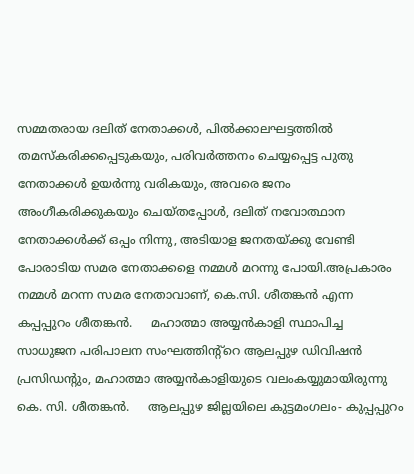സമ്മതരായ ദലിത് നേതാക്കൾ, പില്‍ക്കാലഘട്ടത്തിൽ തമസ്കരിക്കപ്പെടുകയും, പരിവർത്തനം ചെയ്യപ്പെട്ട പുതു നേതാക്കൾ ഉയർന്നു വരികയും, അവരെ ജനം അംഗീകരിക്കുകയും ചെയ്തപ്പോൾ, ദലിത് നവോത്ഥാന നേതാക്കൾക്ക് ഒപ്പം നിന്നു, അടിയാള ജനതയ്ക്കു വേണ്ടി പോരാടിയ സമര നേതാക്കളെ നമ്മൾ മറന്നു പോയി.അപ്രകാരം നമ്മൾ മറന്ന സമര നേതാവാണ്, കെ.സി. ശീതങ്കൻ എന്ന കപ്പപ്പുറം ശീതങ്കൻ.     മഹാത്മാ അയ്യൻകാളി സ്ഥാപിച്ച സാധുജന പരിപാലന സംഘത്തിന്റ്റെ ആലപ്പുഴ ഡിവിഷൻ പ്രസിഡന്റും, മഹാത്മാ അയ്യൻകാളിയുടെ വലംകയ്യുമായിരുന്നു കെ. സി. ശീതങ്കൻ.     ആലപ്പുഴ ജില്ലയിലെ കുട്ടമംഗലം- കുപ്പപ്പുറം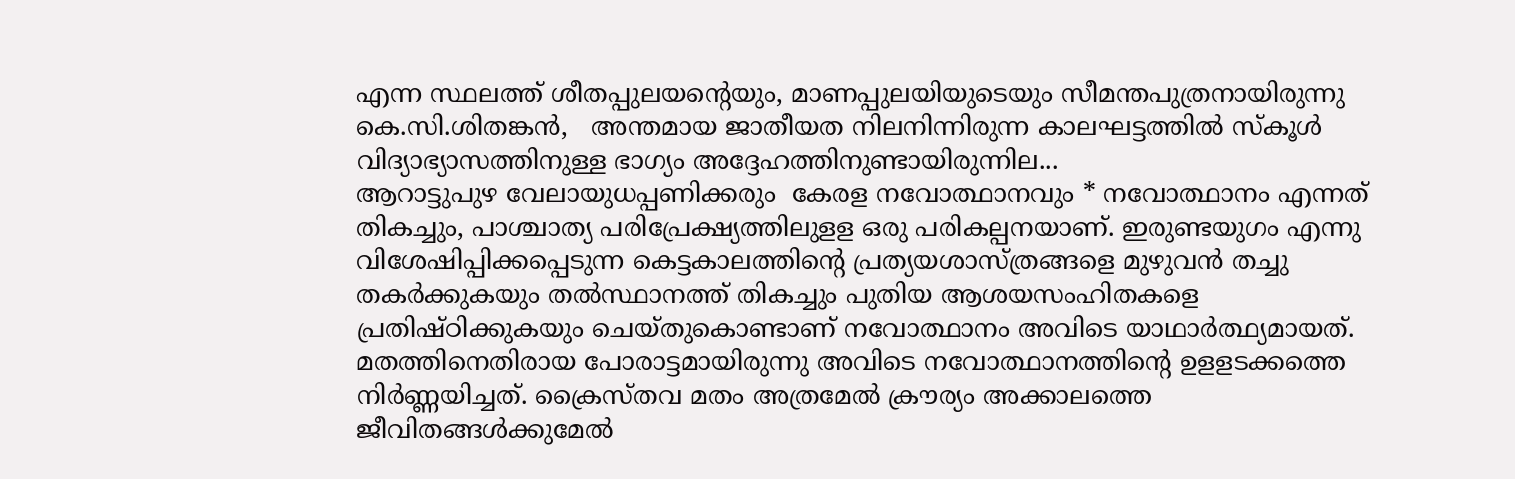എന്ന സ്ഥലത്ത് ശീതപ്പുലയന്റെയും, മാണപ്പുലയിയുടെയും സീമന്തപുത്രനായിരുന്നു കെ.സി.ശിതങ്കൻ,   അന്തമായ ജാതീയത നിലനിന്നിരുന്ന കാലഘട്ടത്തിൽ സ്കൂൾ വിദ്യാഭ്യാസത്തിനുള്ള ഭാഗ്യം അദ്ദേഹത്തിനുണ്ടായിരുന്നില...
ആറാട്ടുപുഴ വേലായുധപ്പണിക്കരും  കേരള നവോത്ഥാനവും * നവോത്ഥാനം എന്നത് തികച്ചും, പാശ്ചാത്യ പരിപ്രേക്ഷ്യത്തിലുളള ഒരു പരികല്പനയാണ്. ഇരുണ്ടയുഗം എന്നു വിശേഷിപ്പിക്കപ്പെടുന്ന കെട്ടകാലത്തിന്‍റെ പ്രത്യയശാസ്ത്രങ്ങളെ മുഴുവന്‍ തച്ചു തകര്‍ക്കുകയും തല്‍സ്ഥാനത്ത് തികച്ചും പുതിയ ആശയസംഹിതകളെ പ്രതിഷ്ഠിക്കുകയും ചെയ്തുകൊണ്ടാണ് നവോത്ഥാനം അവിടെ യാഥാര്‍ത്ഥ്യമായത്. മതത്തിനെതിരായ പോരാട്ടമായിരുന്നു അവിടെ നവോത്ഥാനത്തിന്‍റെ ഉളളടക്കത്തെ നിര്‍ണ്ണയിച്ചത്. ക്രൈസ്തവ മതം അത്രമേല്‍ ക്രൗര്യം അക്കാലത്തെ ജീവിതങ്ങള്‍ക്കുമേല്‍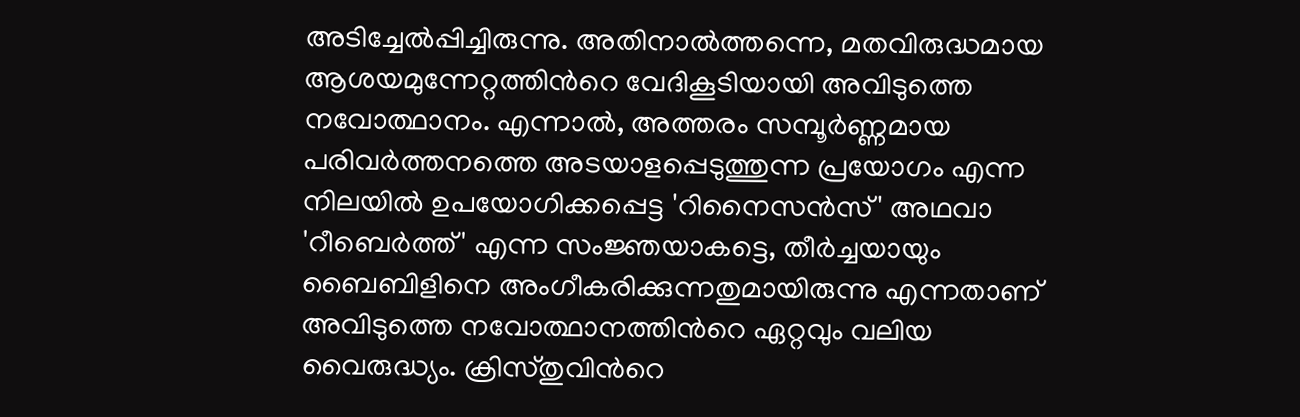അടിച്ചേല്‍പ്പിച്ചിരുന്നു. അതിനാല്‍ത്തന്നെ, മതവിരുദ്ധമായ ആശയമുന്നേറ്റത്തിന്‍റെ വേദികൂടിയായി അവിടുത്തെ നവോത്ഥാനം. എന്നാല്‍, അത്തരം സമ്പൂര്‍ണ്ണമായ പരിവര്‍ത്തനത്തെ അടയാളപ്പെടുത്തുന്ന പ്രയോഗം എന്ന നിലയില്‍ ഉപയോഗിക്കപ്പെട്ട 'റിനൈസന്‍സ്' അഥവാ 'റീബെര്‍ത്ത്' എന്ന സംജ്ഞയാകട്ടെ, തീര്‍ച്ചയായും ബൈബിളിനെ അംഗീകരിക്കുന്നതുമായിരുന്നു എന്നതാണ് അവിടുത്തെ നവോത്ഥാനത്തിന്‍റെ ഏറ്റവും വലിയ വൈരുദ്ധ്യം. ക്രിസ്തുവിന്‍റെ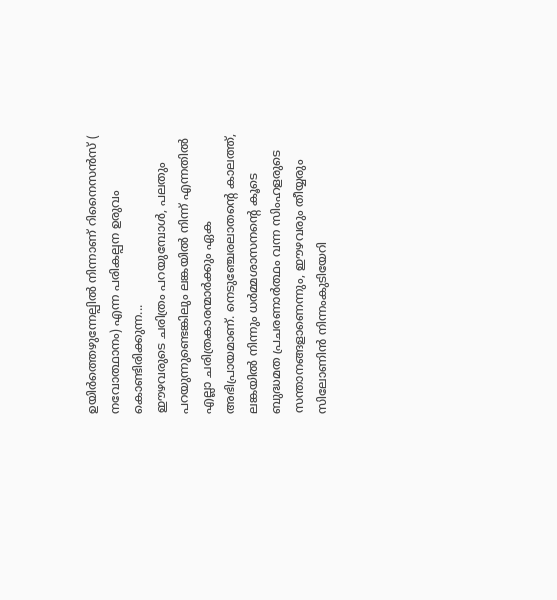ഉയിര്‍ത്തെഴുന്നേല്പില്‍ നിന്നാണ് റിനൈസന്‍സ് ( നവോത്ഥാനം) എന്ന പരികല്പന ഉരുവം കൊണ്ടിരിക്കുന്ന...
ഈഴവരുടെ ചരിത്രം പറയുമ്പോൾ, പലതും പറയുന്നുണ്ടെങ്കിലും ലങ്കയിൽ നിന്ന് എന്നതിൽ എല്ലാ ചരിത്രകാരന്മാർക്കും ഏക അഭിപ്രായമാണ്. നെടുഞ്ചേരലാതന്റെ കാലത്ത്, ലങ്കയിൽ നിന്നും ധർമ്മശാസനന്റെ കൂടെ ബുദ്ധമത പ്രചരണാർത്ഥം വന്ന സിംഹളരുടെ സന്താനങ്ങളാണെന്നും, ഈഴവരും തീയ്യരും സിലോണിൻ നിന്നംകുടിയേറി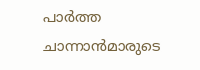പാർത്ത ചാന്നാൻമാരുടെ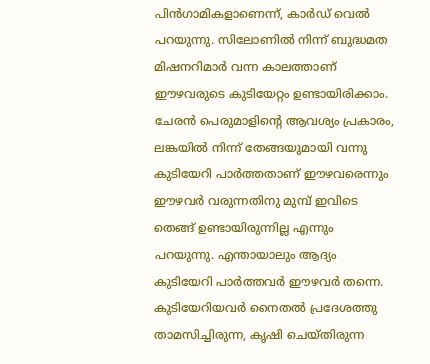പിൻഗാമികളാണെന്ന്, കാർഡ് വെൽ പറയുന്നു. സിലോണിൽ നിന്ന് ബുദ്ധമത മിഷനറിമാർ വന്ന കാലത്താണ് ഈഴവരുടെ കുടിയേറ്റം ഉണ്ടായിരിക്കാം. ചേരൻ പെരുമാളിന്റെ ആവശ്യം പ്രകാരം, ലങ്കയിൽ നിന്ന് തേങ്ങയുമായി വന്നു കുടിയേറി പാർത്തതാണ് ഈഴവരെന്നും ഈഴവർ വരുന്നതിനു മുമ്പ് ഇവിടെ തെങ്ങ് ഉണ്ടായിരുന്നില്ല എന്നും പറയുന്നു. എന്തായാലും ആദ്യം കുടിയേറി പാർത്തവർ ഈഴവർ തന്നെ. കുടിയേറിയവർ നൈതൽ പ്രദേശത്തു താമസിച്ചിരുന്ന, കൃഷി ചെയ്തിരുന്ന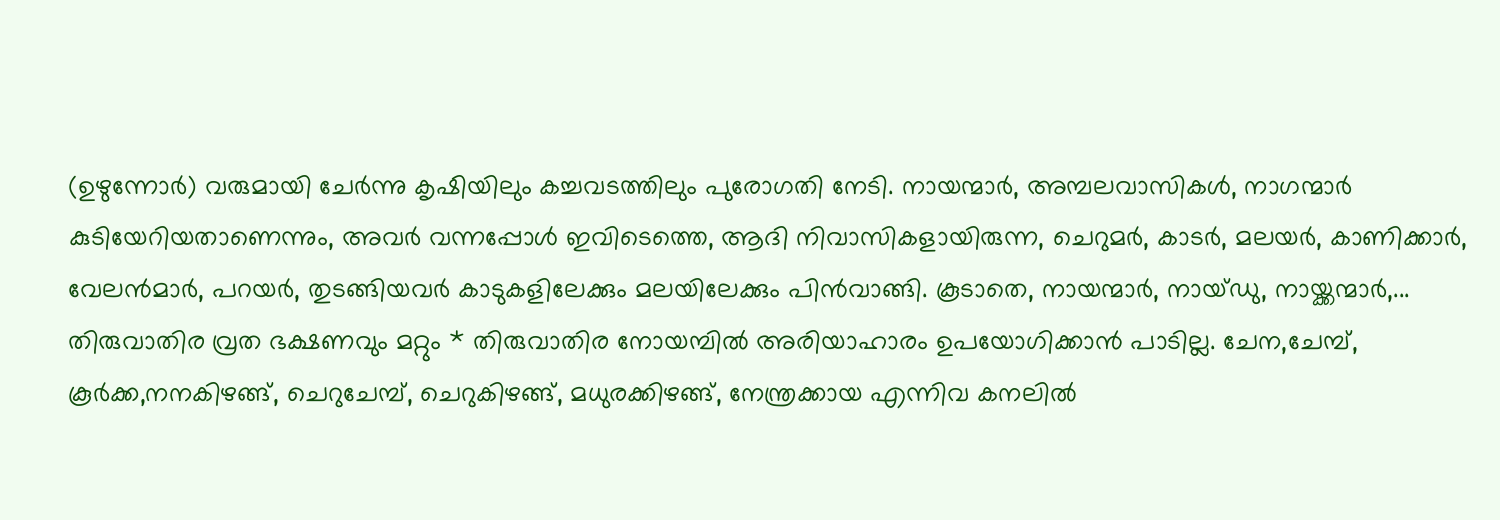(ഉഴുന്നോർ) വരുമായി ചേർന്നു കൃഷിയിലും കച്ചവടത്തിലും പുരോഗതി നേടി. നായന്മാർ, അമ്പലവാസികൾ, നാഗന്മാർ കുടിയേറിയതാണെന്നും, അവർ വന്നപ്പോൾ ഇവിടെത്തെ, ആദി നിവാസികളായിരുന്ന, ചെറുമർ, കാടർ, മലയർ, കാണിക്കാർ, വേലൻമാർ, പറയർ, തുടങ്ങിയവർ കാടുകളിലേക്കും മലയിലേക്കും പിൻവാങ്ങി. കൂടാതെ, നായന്മാർ, നായ്ഡു, നായ്ക്കന്മാർ,...
തിരുവാതിര വ്രത ഭക്ഷണവും മറ്റും * തിരുവാതിര നോയമ്പിൽ അരിയാഹാരം ഉപയോഗിക്കാൻ പാടില്ല. ചേന,ചേമ്പ്, കൂർക്ക,നനകിഴങ്ങ്, ചെറുചേമ്പ്, ചെറുകിഴങ്ങ്, മധുരക്കിഴങ്ങ്, നേന്ത്രക്കായ എന്നിവ കനലിൽ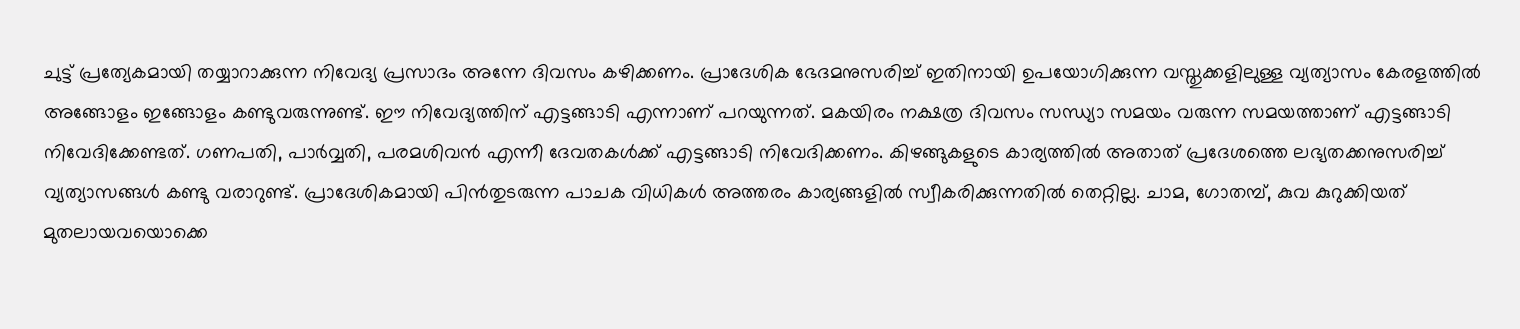ചുട്ട് പ്രത്യേകമായി തയ്യാറാക്കുന്ന നിവേദ്യ പ്രസാദം അന്നേ ദിവസം കഴിക്കണം. പ്രാദേശിക ഭേദമനുസരിച്ച് ഇതിനായി ഉപയോഗിക്കുന്ന വസ്തുക്കളിലുള്ള വ്യത്യാസം കേരളത്തിൽ അങ്ങോളം ഇങ്ങോളം കണ്ടുവരുന്നുണ്ട്. ഈ നിവേദ്യത്തിന് എട്ടങ്ങാടി എന്നാണ് പറയുന്നത്. മകയിരം നക്ഷത്ര ദിവസം സന്ധ്യാ സമയം വരുന്ന സമയത്താണ് എട്ടങ്ങാടി നിവേദിക്കേണ്ടത്. ഗണപതി, പാർവ്വതി, പരമശിവൻ എന്നീ ദേവതകൾക്ക് എട്ടങ്ങാടി നിവേദിക്കണം. കിഴങ്ങുകളുടെ കാര്യത്തിൽ അതാത് പ്രദേശത്തെ ലഭ്യതക്കനുസരിച്ച് വ്യത്യാസങ്ങൾ കണ്ടു വരാറുണ്ട്. പ്രാദേശികമായി പിൻതുടരുന്ന പാചക വിധികൾ അത്തരം കാര്യങ്ങളിൽ സ്വീകരിക്കുന്നതിൽ തെറ്റില്ല. ചാമ, ഗോതമ്പ്, കുവ കുറുക്കിയത് മുതലായവയൊക്കെ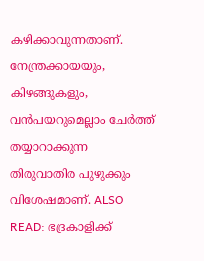കഴിക്കാവുന്നതാണ്. നേന്ത്രക്കായയും, കിഴങ്ങുകളും, വൻപയറുമെല്ലാം ചേർത്ത് തയ്യാറാക്കുന്ന തിരുവാതിര പുഴുക്കും വിശേഷമാണ്. ALSO READ: ഭദ്രകാളിക്ക്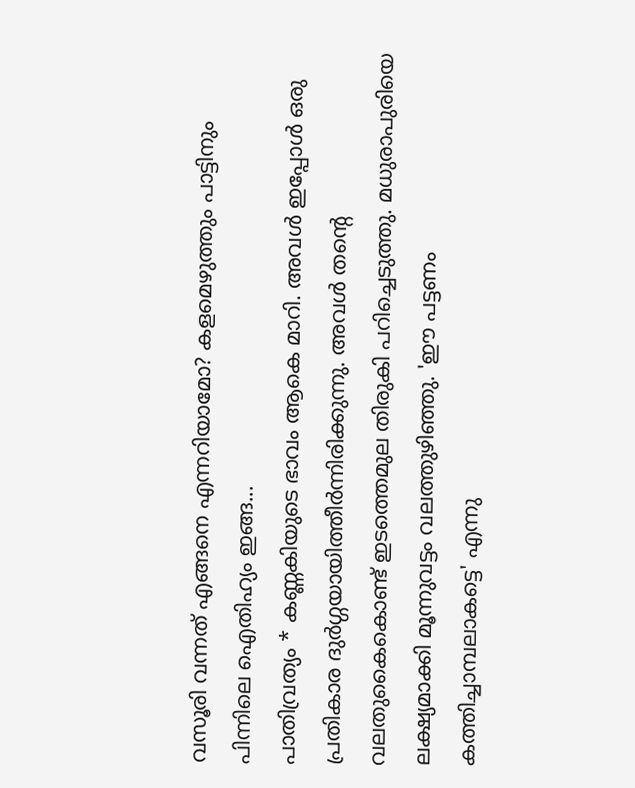വസൂരി വന്നത് എങ്ങനെ എന്നറിയാമോ? കളമെഴുത്തും പാട്ടിനും പിന്നിലെ ഐതിഹ്യം ഇങ്ങ...
പാതിവ്രത്യം * കണ്ണകിയുടെ ഭാവം ആകെ മാറി. അവള്‍ ഇപ്പോള്‍ ഒരു പ്രതികാര ദുര്‍ഗ്ഗയായിത്തീര്‍ന്നിരിക്കുന്നു. അവള്‍ തന്‍റെ വലതുകൈകൊണ്ട് ഇടത്തെമുല തിരുകി പറിച്ചെടുത്തു. മധുരാപുരിയെ ലക്ഷ്യമാക്കി മൂന്നുവട്ടം വലത്തുഴിഞ്ഞു. 'ഈ പട്ടണം കത്തിച്ചാമ്പലാകട്ടെ' എന്നു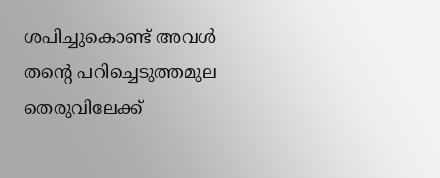ശപിച്ചുകൊണ്ട് അവള്‍ തന്‍റെ പറിച്ചെടുത്തമുല തെരുവിലേക്ക്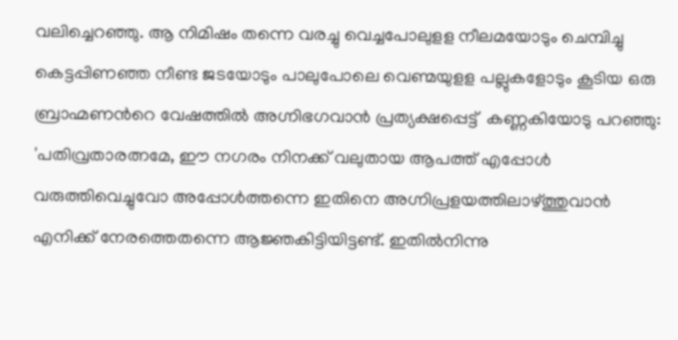വലിച്ചെറഞ്ഞു. ആ നിമിഷം തന്നെ വരച്ചു വെച്ചപോലുളള നീലമയോടും ചെമ്പിച്ചു കെട്ടപ്പിണഞ്ഞ നീണ്ട ജടയോടും പാലുപോലെ വെണ്മയുളള പല്ലുകളോടും കൂടിയ ഒരു ബ്രാഹ്മണന്‍റെ വേഷത്തില്‍ അഗ്നിഭഗവാന്‍ പ്രത്യക്ഷപ്പെട്ട്  കണ്ണകിയോടു പറഞ്ഞു: 'പതിവ്രതാരത്നമേ, ഈ നഗരം നിനക്ക് വലുതായ ആപത്ത് എപ്പോള്‍ വരുത്തിവെച്ചുവോ അപ്പോള്‍ത്തന്നെ ഇതിനെ അഗ്നിപ്രളയത്തിലാഴ്ത്തുവാന്‍ എനിക്ക് നേരത്തെതന്നെ ആജ്ഞകിട്ടിയിട്ടണ്ട്. ഇതില്‍നിന്നു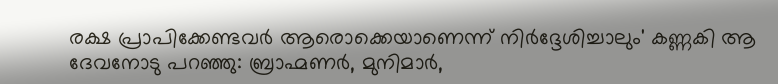രക്ഷ പ്രാപിക്കേണ്ടവര്‍ ആരൊക്കെയാണെന്ന് നിര്‍ദ്ദേശിച്ചാലും' കണ്ണകി ആ ദേവനോടു പറഞ്ഞു: ബ്രാഹ്മണര്‍, മുനിമാര്‍,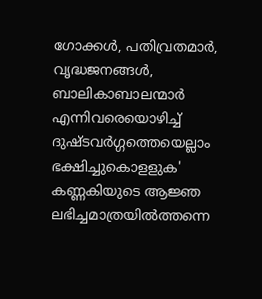ഗോക്കള്‍, പതിവ്രതമാര്‍, വൃദ്ധജനങ്ങള്‍, ബാലികാബാലന്മാര്‍ എന്നിവരെയൊഴിച്ച് ദുഷ്ടവര്‍ഗ്ഗത്തെയെല്ലാം ഭക്ഷിച്ചുകൊളളുക' കണ്ണകിയുടെ ആജ്ഞ ലഭിച്ചമാത്രയില്‍ത്തന്നെ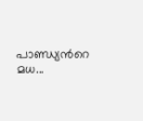പാണ്ഡ്യന്‍റെ മധ...